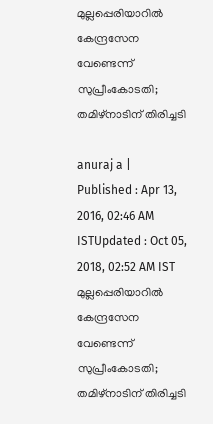മുല്ലപ്പെരിയാറില്‍ കേന്ദ്രസേന വേണ്ടെന്ന് സുപ്രീംകോടതി; തമിഴ്‌നാടിന് തിരിച്ചടി

anuraj a |
Published : Apr 13, 2016, 02:46 AM ISTUpdated : Oct 05, 2018, 02:52 AM IST
മുല്ലപ്പെരിയാറില്‍ കേന്ദ്രസേന വേണ്ടെന്ന് സുപ്രീംകോടതി; തമിഴ്‌നാടിന് തിരിച്ചടി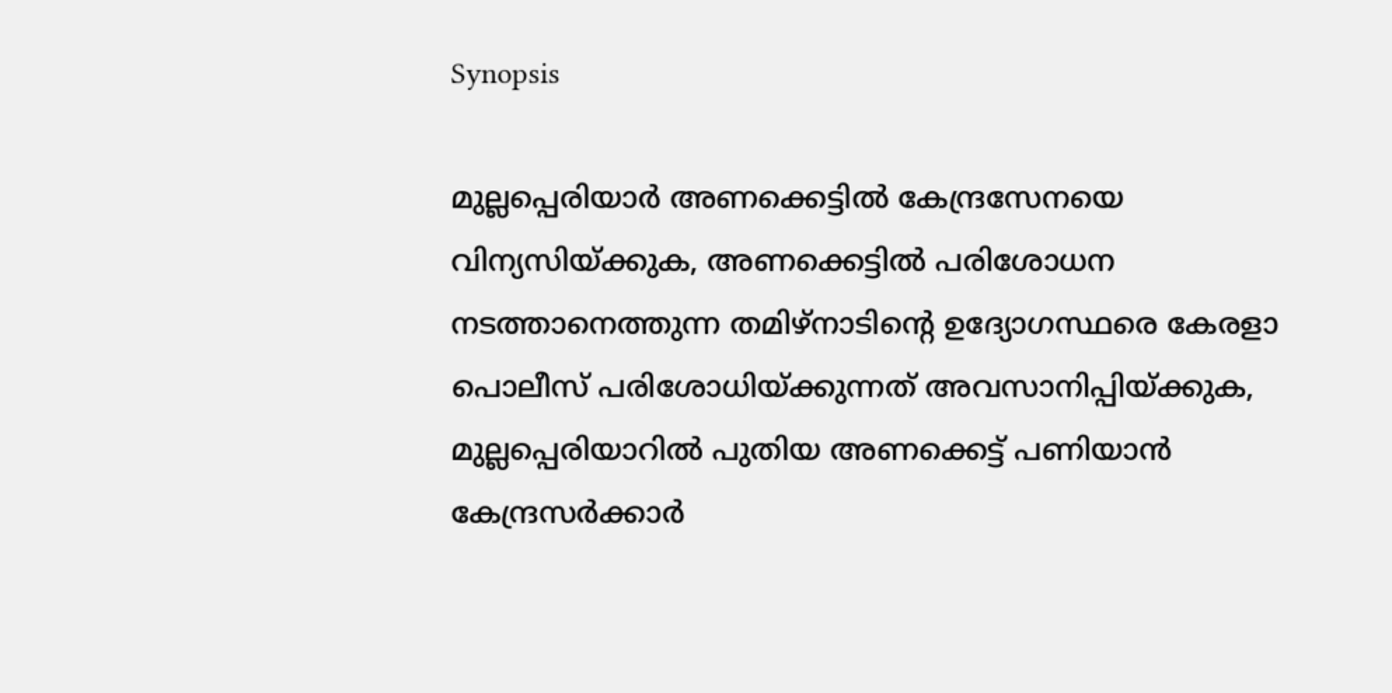Synopsis

മുല്ലപ്പെരിയാര്‍ അണക്കെട്ടില്‍ കേന്ദ്രസേനയെ വിന്യസിയ്ക്കുക, അണക്കെട്ടില്‍ പരിശോധന നടത്താനെത്തുന്ന തമിഴ്‌നാടിന്റെ ഉദ്യോഗസ്ഥരെ കേരളാ പൊലീസ് പരിശോധിയ്ക്കുന്നത് അവസാനിപ്പിയ്ക്കുക, മുല്ലപ്പെരിയാറില്‍ പുതിയ അണക്കെട്ട് പണിയാന്‍ കേന്ദ്രസര്‍ക്കാര്‍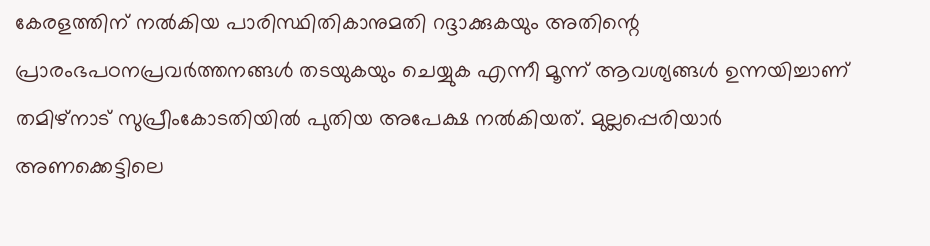കേരളത്തിന് നല്‍കിയ പാരിസ്ഥിതികാനുമതി റദ്ദാക്കുകയും അതിന്റെ പ്രാരംഭപഠനപ്രവര്‍ത്തനങ്ങള്‍ തടയുകയും ചെയ്യുക എന്നീ മൂന്ന് ആവശ്യങ്ങള്‍ ഉന്നയിച്ചാണ് തമിഴ്‌നാട് സുപ്രീംകോടതിയില്‍ പുതിയ അപേക്ഷ നല്‍കിയത്. മുല്ലപ്പെരിയാര്‍ അണക്കെട്ടിലെ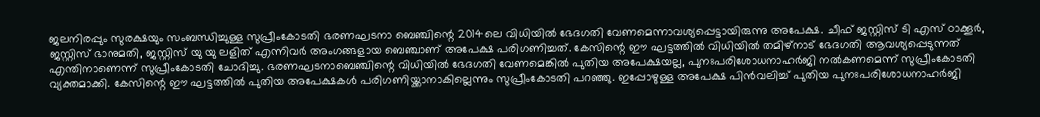ജലനിരപ്പും സുരക്ഷയും സംബന്ധിച്ചുള്ള സുപ്രീംകോടതി ഭരണഘടനാ ബെഞ്ചിന്റെ 2014ലെ വിധിയില്‍ ഭേദഗതി വേണമെന്നാവശ്യപ്പെട്ടായിരുന്നു അപേക്ഷ. ചീഫ് ജസ്റ്റിസ് ടി എസ് ഠാക്കൂര്‍, ജസ്റ്റിസ് ഭാനുമതി, ജസ്റ്റിസ് യു യു ലളിത് എന്നിവര്‍ അംഗങ്ങളായ ബെഞ്ചാണ് അപേക്ഷ പരിഗണിച്ചത്. കേസിന്റെ ഈ ഘട്ടത്തില്‍ വിധിയില്‍ തമിഴ്‌നാട് ഭേദഗതി ആവശ്യപ്പെടുന്നത് എന്തിനാണെന്ന് സുപ്രീംകോടതി ചോദിച്ചു. ഭരണഘടനാബെഞ്ചിന്റെ വിധിയില്‍ ഭേദഗതി വേണമെങ്കില്‍ പുതിയ അപേക്ഷയല്ല, പുനഃപരിശോധനാഹര്‍ജി നല്‍കണമെന്ന് സുപ്രീംകോടതി വ്യക്തമാക്കി. കേസിന്റെ ഈ ഘട്ടത്തില്‍ പുതിയ അപേക്ഷകള്‍ പരിഗണിയ്ക്കാനാകില്ലെന്നും സുപ്രീംകോടതി പറഞ്ഞു. ഇപ്പോഴുള്ള അപേക്ഷ പിന്‍വലിച്ച് പുതിയ പുനഃപരിശോധനാഹര്‍ജി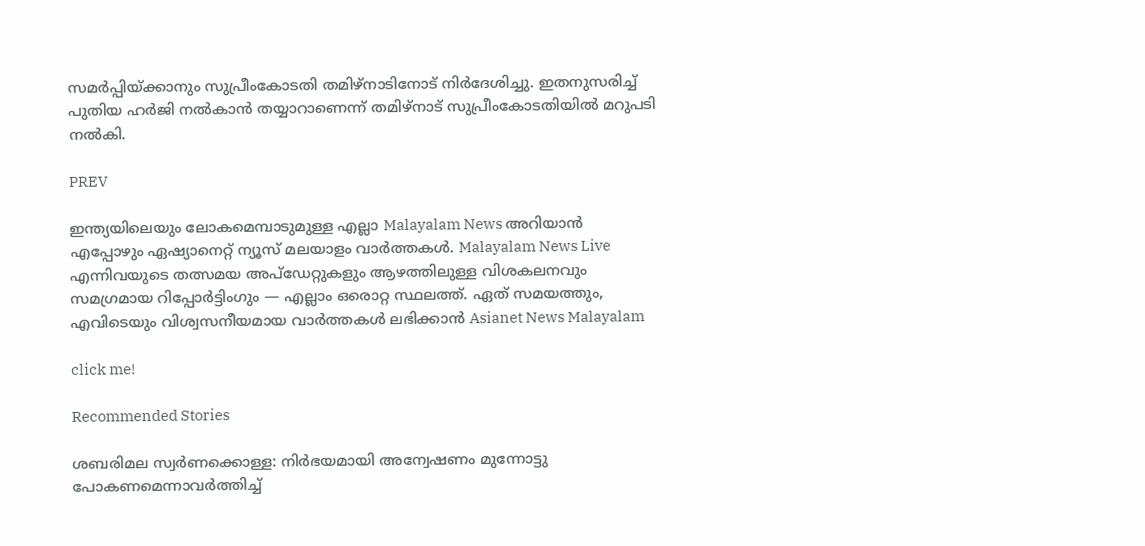സമര്‍പ്പിയ്ക്കാനും സുപ്രീംകോടതി തമിഴ്‌നാടിനോട് നിര്‍ദേശിച്ചു. ഇതനുസരിച്ച് പുതിയ ഹര്‍ജി നല്‍കാന്‍ തയ്യാറാണെന്ന് തമിഴ്‌നാട് സുപ്രീംകോടതിയില്‍ മറുപടി നല്‍കി.

PREV

ഇന്ത്യയിലെയും ലോകമെമ്പാടുമുള്ള എല്ലാ Malayalam News അറിയാൻ എപ്പോഴും ഏഷ്യാനെറ്റ് ന്യൂസ് മലയാളം വാർത്തകൾ. Malayalam News Live എന്നിവയുടെ തത്സമയ അപ്‌ഡേറ്റുകളും ആഴത്തിലുള്ള വിശകലനവും സമഗ്രമായ റിപ്പോർട്ടിംഗും — എല്ലാം ഒരൊറ്റ സ്ഥലത്ത്. ഏത് സമയത്തും, എവിടെയും വിശ്വസനീയമായ വാർത്തകൾ ലഭിക്കാൻ Asianet News Malayalam

click me!

Recommended Stories

ശബരിമല സ്വർണക്കൊള്ള: നിർഭയമായി അന്വേഷണം മുന്നോട്ടു പോകണമെന്നാവർത്തിച്ച്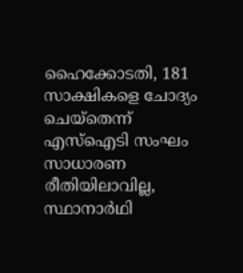ഹൈക്കോടതി, 181 സാക്ഷികളെ ചോദ്യം ചെയ്തെന്ന് എസ്ഐടി സംഘം
സാധാരണ രീതിയിലാവില്ല, സ്ഥാനാർഥി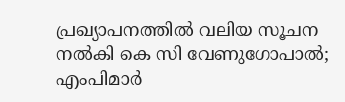പ്രഖ്യാപനത്തിൽ വലിയ സൂചന നൽകി കെ സി വേണുഗോപാൽ; എംപിമാർ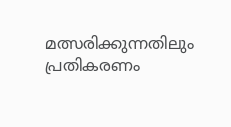മത്സരിക്കുന്നതിലും പ്രതികരണം